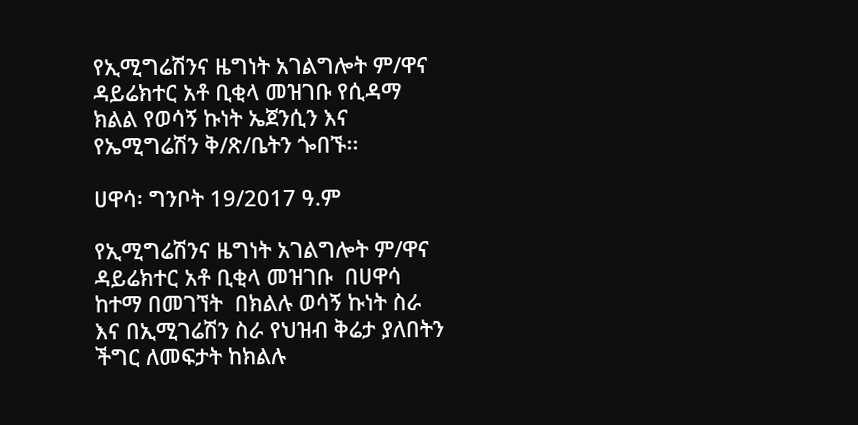የኢሚግሬሽንና ዜግነት አገልግሎት ም/ዋና ዳይሬክተር አቶ ቢቂላ መዝገቡ የሲዳማ ክልል የወሳኝ ኩነት ኤጀንሲን እና የኤሚግሬሽን ቅ/ጽ/ቤትን ጐበኙ፡፡

ሀዋሳ፡ ግንቦት 19/2017 ዓ.ም

የኢሚግሬሽንና ዜግነት አገልግሎት ም/ዋና ዳይሬክተር አቶ ቢቂላ መዝገቡ  በሀዋሳ ከተማ በመገኘት  በክልሉ ወሳኝ ኩነት ስራ እና በኢሚገሬሽን ስራ የህዝብ ቅሬታ ያለበትን ችግር ለመፍታት ከክልሉ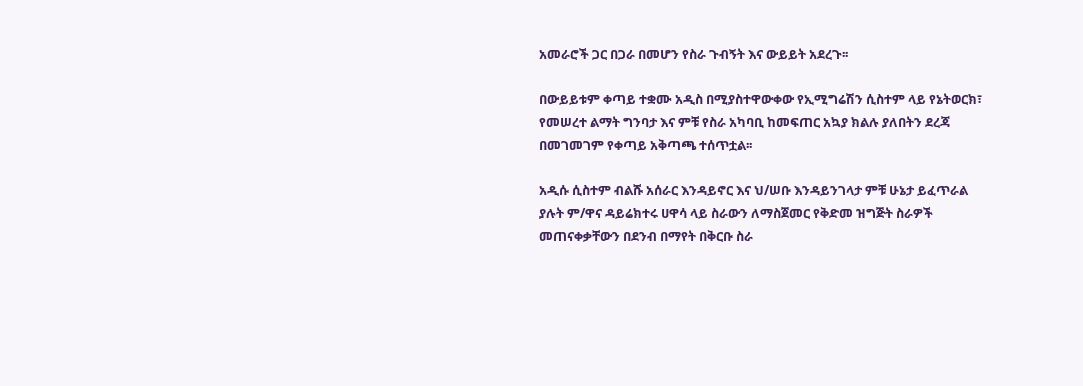አመራሮች ጋር በጋራ በመሆን የስራ ጉብኝት እና ውይይት አደረጉ፡፡

በውይይቱም ቀጣይ ተቋሙ አዲስ በሚያስተዋውቀው የኢሚግሬሽን ሲስተም ላይ የኔትወርክ፣ የመሠረተ ልማት ግንባታ እና ምቹ የስራ አካባቢ ከመፍጠር አኳያ ክልሉ ያለበትን ደረጃ በመገመገም የቀጣይ አቅጣጫ ተሰጥቷል፡፡

አዲሱ ሲስተም ብልሹ አሰራር እንዳይኖር እና ህ/ሠቡ እንዳይንገላታ ምቹ ሁኔታ ይፈጥራል ያሉት ም/ዋና ዳይሬክተሩ ሀዋሳ ላይ ስራውን ለማስጀመር የቅድመ ዝግጅት ስራዎች መጠናቀቃቸውን በደንብ በማየት በቅርቡ ስራ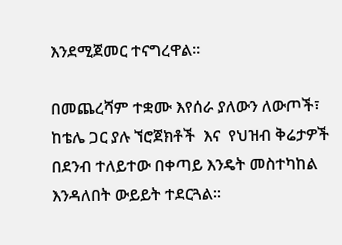እንደሚጀመር ተናግረዋል፡፡

በመጨረሻም ተቋሙ እየሰራ ያለውን ለውጦች፣  ከቴሌ ጋር ያሉ ኘሮጀክቶች  እና  የህዝብ ቅሬታዎች በደንብ ተለይተው በቀጣይ እንዴት መስተካከል እንዳለበት ውይይት ተደርጓል፡፡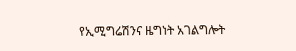የኢሚግሬሽንና ዜግነት አገልግሎት